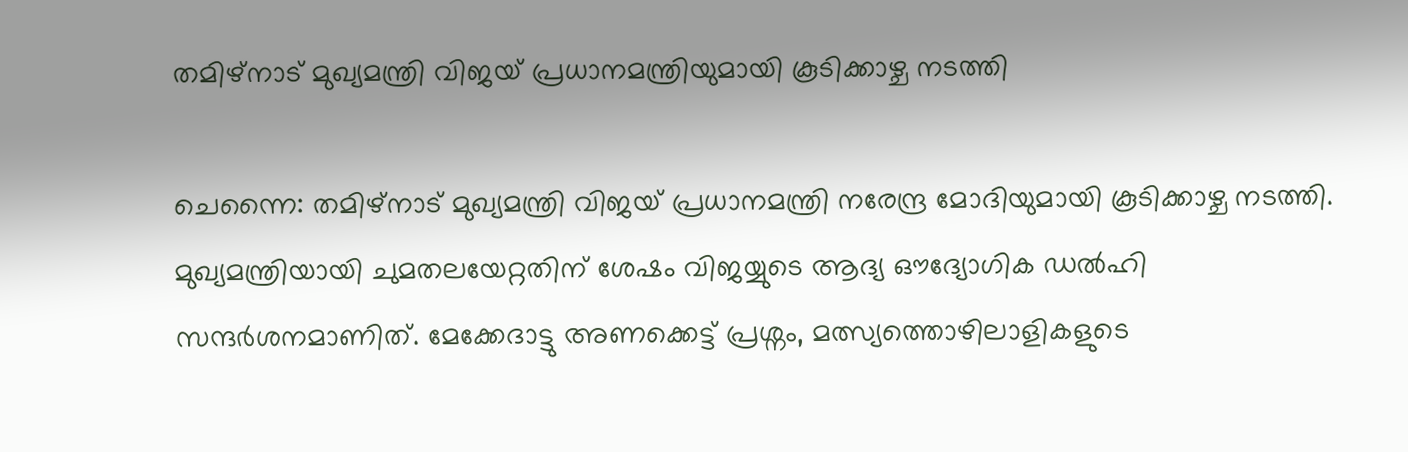തമിഴ്നാട് മുഖ്യമന്ത്രി വിജയ് പ്രധാനമന്ത്രിയുമായി കൂടിക്കാഴ്ച നടത്തി

ചെന്നൈ: തമിഴ്നാട് മുഖ്യമന്ത്രി വിജയ് പ്രധാനമന്ത്രി നരേന്ദ്ര മോദിയുമായി കൂടിക്കാഴ്ച നടത്തി. മുഖ്യമന്ത്രിയായി ചുമതലയേറ്റതിന് ശേഷം വിജയ്യുടെ ആദ്യ ഔദ്യോഗിക ഡൽഹി സന്ദർശനമാണിത്. മേക്കേദാട്ടു അണക്കെട്ട് പ്രശ്നം, മത്സ്യത്തൊഴിലാളികളുടെ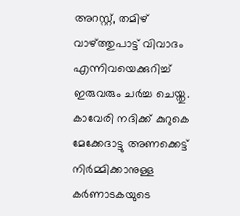അറസ്റ്റ്, തമിഴ് വാഴ്ത്തുപാട്ട് വിവാദം എന്നിവയെക്കുറിച്ച് ഇരുവരും ചർച്ച ചെയ്തു.
കാവേരി നദിക്ക് കുറുകെ മേക്കേദാട്ടു അണക്കെട്ട് നിർമ്മിക്കാനുള്ള കർണാടകയുടെ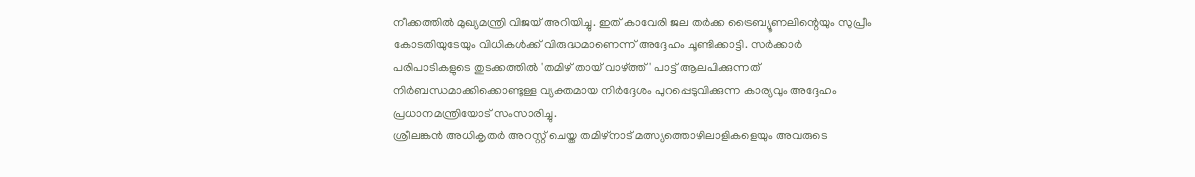നീക്കത്തിൽ മുഖ്യമന്ത്രി വിജയ് അറിയിച്ചു. ഇത് കാവേരി ജല തർക്ക ട്രൈബ്യൂണലിന്റെയും സുപ്രീം കോടതിയുടേയും വിധികൾക്ക് വിരുദ്ധമാണെന്ന് അദ്ദേഹം ചൂണ്ടിക്കാട്ടി. സർക്കാർ പരിപാടികളുടെ തുടക്കത്തിൽ 'തമിഴ് തായ് വാഴ്ത്ത്' പാട്ട് ആലപിക്കുന്നത് നിർബന്ധമാക്കിക്കൊണ്ടുള്ള വ്യക്തമായ നിർദ്ദേശം പുറപ്പെടുവിക്കുന്ന കാര്യവും അദ്ദേഹം പ്രധാനമന്ത്രിയോട് സംസാരിച്ചു.
ശ്രീലങ്കൻ അധികൃതർ അറസ്റ്റ് ചെയ്ത തമിഴ്നാട് മത്സ്യത്തൊഴിലാളികളെയും അവരുടെ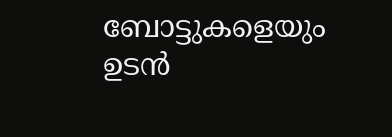ബോട്ടുകളെയും ഉടൻ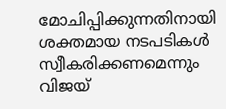മോചിപ്പിക്കുന്നതിനായി ശക്തമായ നടപടികൾ സ്വീകരിക്കണമെന്നും വിജയ്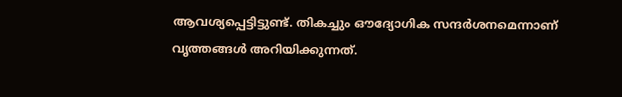ആവശ്യപ്പെട്ടിട്ടുണ്ട്. തികച്ചും ഔദ്യോഗിക സന്ദർശനമെന്നാണ് വൃത്തങ്ങൾ അറിയിക്കുന്നത്.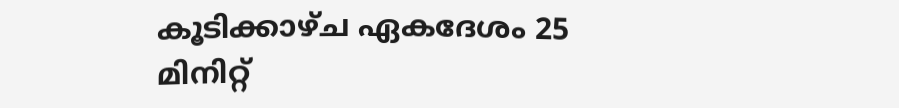കൂടിക്കാഴ്ച ഏകദേശം 25 മിനിറ്റ്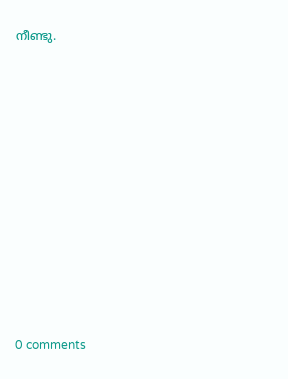നീണ്ടു.











0 comments